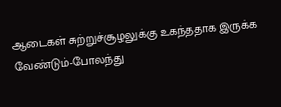ஆடைகள் சுற்றுச்சூழலுக்கு உகந்ததாக இருக்க வேண்டும்-போலந்து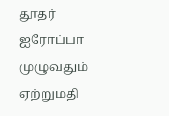தூதர்
ஐரோப்பா முழுவதும் ஏற்றுமதி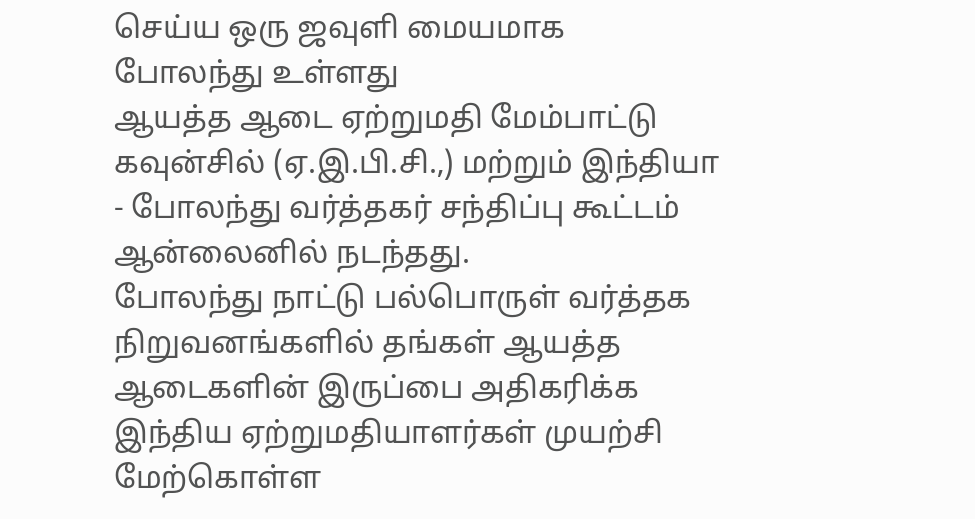செய்ய ஒரு ஜவுளி மையமாக போலந்து உள்ளது
ஆயத்த ஆடை ஏற்றுமதி மேம்பாட்டு கவுன்சில் (ஏ.இ.பி.சி.,) மற்றும் இந்தியா - போலந்து வர்த்தகர் சந்திப்பு கூட்டம் ஆன்லைனில் நடந்தது.
போலந்து நாட்டு பல்பொருள் வர்த்தக நிறுவனங்களில் தங்கள் ஆயத்த ஆடைகளின் இருப்பை அதிகரிக்க இந்திய ஏற்றுமதியாளர்கள் முயற்சி மேற்கொள்ள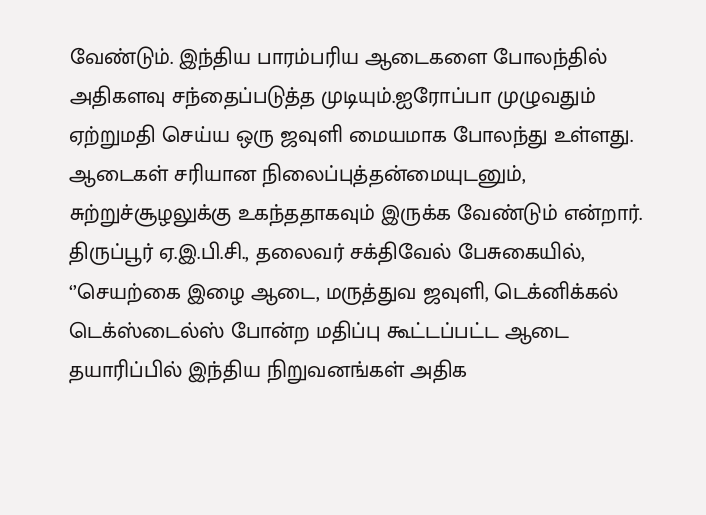வேண்டும். இந்திய பாரம்பரிய ஆடைகளை போலந்தில் அதிகளவு சந்தைப்படுத்த முடியும்.ஐரோப்பா முழுவதும் ஏற்றுமதி செய்ய ஒரு ஜவுளி மையமாக போலந்து உள்ளது. ஆடைகள் சரியான நிலைப்புத்தன்மையுடனும், சுற்றுச்சூழலுக்கு உகந்ததாகவும் இருக்க வேண்டும் என்றார்.
திருப்பூர் ஏ.இ.பி.சி., தலைவர் சக்திவேல் பேசுகையில், ‘’செயற்கை இழை ஆடை, மருத்துவ ஜவுளி, டெக்னிக்கல் டெக்ஸ்டைல்ஸ் போன்ற மதிப்பு கூட்டப்பட்ட ஆடை தயாரிப்பில் இந்திய நிறுவனங்கள் அதிக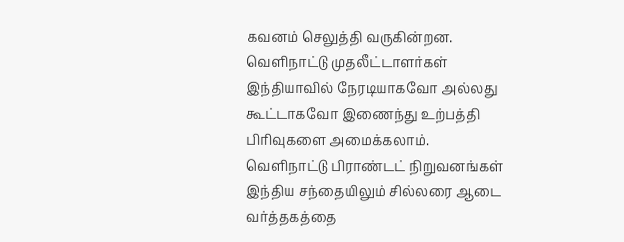கவனம் செலுத்தி வருகின்றன.
வெளிநாட்டு முதலீட்டாளர்கள் இந்தியாவில் நேரடியாகவோ அல்லது கூட்டாகவோ இணைந்து உற்பத்தி பிரிவுகளை அமைக்கலாம். வெளிநாட்டு பிராண்டட் நிறுவனங்கள் இந்திய சந்தையிலும் சில்லரை ஆடை வர்த்தகத்தை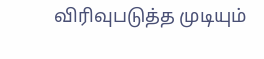விரிவுபடுத்த முடியும்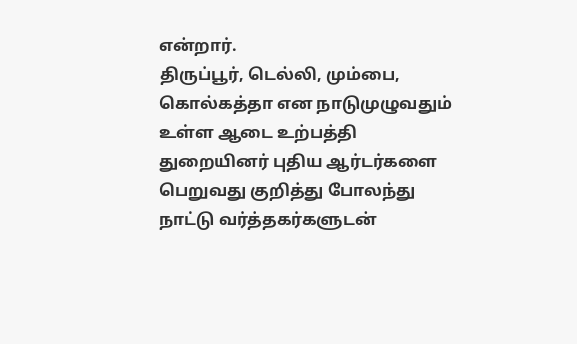என்றார்.
திருப்பூர், டெல்லி, மும்பை, கொல்கத்தா என நாடுமுழுவதும் உள்ள ஆடை உற்பத்தி துறையினர் புதிய ஆர்டர்களை பெறுவது குறித்து போலந்து நாட்டு வர்த்தகர்களுடன்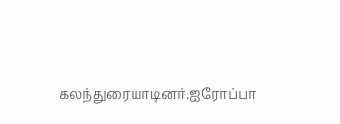கலந்துரையாடினர்.ஐரோப்பா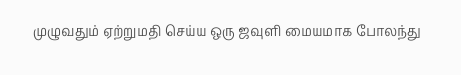முழுவதும் ஏற்றுமதி செய்ய ஒரு ஜவுளி மையமாக போலந்து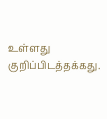உள்ளது குறிப்பிடத்தக்கது.